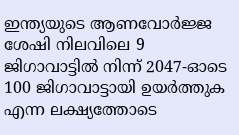ഇന്ത്യയുടെ ആണവോർജ്ജ ശേഷി നിലവിലെ 9 ജിഗാവാട്ടിൽ നിന്ന് 2047-ഓടെ 100 ജിഗാവാട്ടായി ഉയർത്തുക എന്ന ലക്ഷ്യത്തോടെ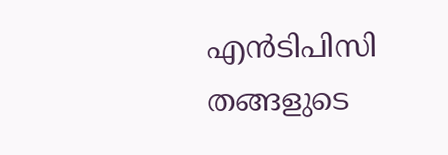എൻടിപിസി തങ്ങളുടെ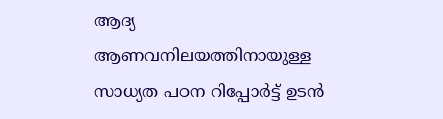ആദ്യ ആണവനിലയത്തിനായുള്ള സാധ്യത പഠന റിപ്പോർട്ട് ഉടൻ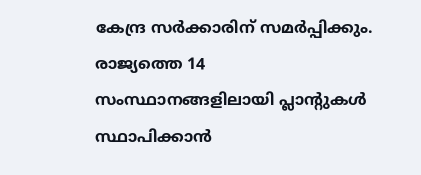കേന്ദ്ര സർക്കാരിന് സമർപ്പിക്കും. രാജ്യത്തെ 14 സംസ്ഥാനങ്ങളിലായി പ്ലാന്റുകൾ സ്ഥാപിക്കാൻ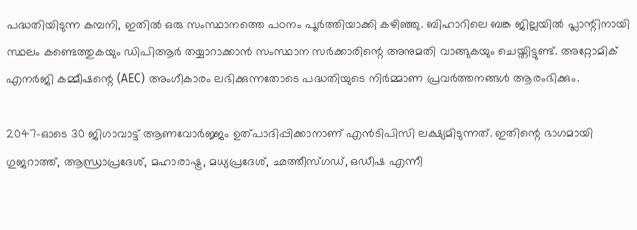പദ്ധതിയിടുന്ന കമ്പനി, ഇതിൽ ഒരു സംസ്ഥാനത്തെ പഠനം പൂർത്തിയാക്കി കഴിഞ്ഞു. ബിഹാറിലെ ബങ്ക ജില്ലയിൽ പ്ലാന്റിനായി സ്ഥലം കണ്ടെത്തുകയും ഡിപിആർ തയ്യാറാക്കാൻ സംസ്ഥാന സർക്കാരിന്റെ അനുമതി വാങ്ങുകയും ചെയ്തിട്ടുണ്ട്. അറ്റോമിക് എനർജി കമ്മീഷന്റെ (AEC) അംഗീകാരം ലഭിക്കുന്നതോടെ പദ്ധതിയുടെ നിർമ്മാണ പ്രവർത്തനങ്ങൾ ആരംഭിക്കും.

2047-ഓടെ 30 ജിഗാവാട്ട് ആണവോർജ്ജം ഉത്പാദിപ്പിക്കാനാണ് എൻടിപിസി ലക്ഷ്യമിടുന്നത്. ഇതിന്റെ ഭാഗമായി ഗുജറാത്ത്, ആന്ധ്രാപ്രദേശ്, മഹാരാഷ്ട്ര, മധ്യപ്രദേശ്, ഛത്തീസ്ഗഡ്, ഒഡീഷ എന്നീ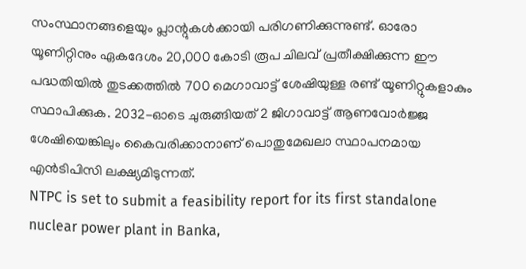സംസ്ഥാനങ്ങളെയും പ്ലാന്റുകൾക്കായി പരിഗണിക്കുന്നുണ്ട്. ഓരോ യൂണിറ്റിനും ഏകദേശം 20,000 കോടി രൂപ ചിലവ് പ്രതീക്ഷിക്കുന്ന ഈ പദ്ധതിയിൽ തുടക്കത്തിൽ 700 മെഗാവാട്ട് ശേഷിയുള്ള രണ്ട് യൂണിറ്റുകളാകും സ്ഥാപിക്കുക. 2032-ഓടെ ചുരുങ്ങിയത് 2 ജിഗാവാട്ട് ആണവോർജ്ജ ശേഷിയെങ്കിലും കൈവരിക്കാനാണ് പൊതുമേഖലാ സ്ഥാപനമായ എൻടിപിസി ലക്ഷ്യമിടുന്നത്.
NTPC is set to submit a feasibility report for its first standalone nuclear power plant in Banka,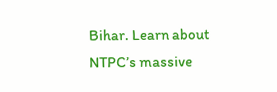Bihar. Learn about NTPC’s massive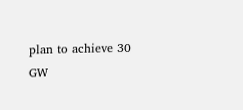plan to achieve 30 GW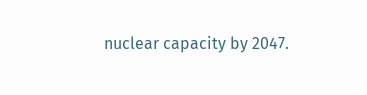nuclear capacity by 2047.